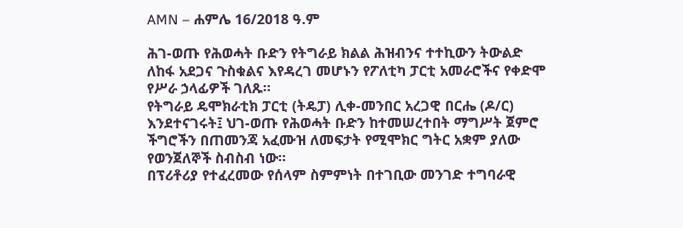AMN – ሐምሌ 16/2018 ዓ.ም

ሕገ-ወጡ የሕወሓት ቡድን የትግራይ ክልል ሕዝብንና ተተኪውን ትውልድ ለከፋ አደጋና ጉስቁልና እየዳረገ መሆኑን የፖለቲካ ፓርቲ አመራሮችና የቀድሞ የሥራ ኃላፊዎች ገለጹ።
የትግራይ ዴሞክራቲክ ፓርቲ (ትዴፓ) ሊቀ-መንበር አረጋዊ በርሔ (ዶ/ር) እንደተናገሩት፤ ህገ-ወጡ የሕወሓት ቡድን ከተመሠረተበት ማግሥት ጀምሮ ችግሮችን በጠመንጃ አፈሙዝ ለመፍታት የሚሞክር ግትር አቋም ያለው የወንጀለኞች ስብስብ ነው።
በፕሪቶሪያ የተፈረመው የሰላም ስምምነት በተገቢው መንገድ ተግባራዊ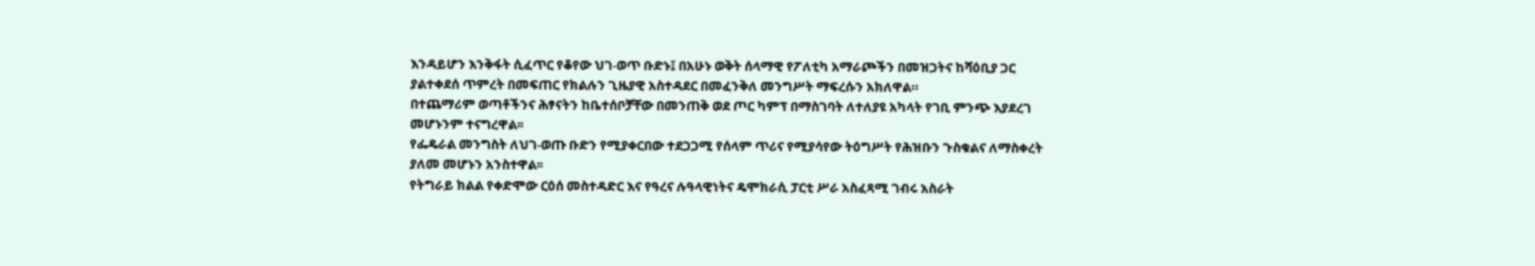እንዳይሆን እንቅፋት ሲፈጥር የቆየው ህገ-ወጥ ቡድኑ፤ በአሁኑ ወቅት ሰላማዊ የፖለቲካ አማራጮችን በመዝጋትና ከሻዕቢያ ጋር ያልተቀደሰ ጥምረት በመፍጠር የክልሉን ጊዜያዊ አስተዳደር በመፈንቅለ መንግሥት ማፍረሱን አክለዋል።
በተጨማሪም ወጣቶችንና ሕፃናትን ከቤተሰቦቻቸው በመንጠቅ ወደ ጦር ካምፕ በማስገባት ለተለያዩ አካላት የገቢ ምንጭ እያደረገ መሆኑንም ተናግረዋል፡፡
የፌዴራል መንግስት ለህገ-ወጡ ቡድን የሚያቀርበው ተደጋጋሚ የሰላም ጥሪና የሚያሳየው ትዕግሥት የሕዝቡን ጉስቁልና ለማስቀረት ያለመ መሆኑን አንስተዋል፡፡
የትግራይ ክልል የቀድሞው ርዕሰ መስተዳድር እና የዓረና ሉዓላዊነትና ዴሞክራሲ ፓርቲ ሥራ አስፈጻሚ ገብሩ አስራት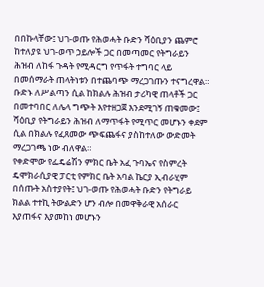በበኩላቸው፤ ህገ-ወጡ የሕወሓት ቡድን ሻዕቢያን ጨምሮ ከተለያዩ ህገ-ወጥ ኃይሎች ጋር በመጣመር የትግራይን ሕዝብ ለከፋ ጉዳት የሚዳርግ የጥፋት ተግባር ላይ በመሰማራት ጠላትነቱን በተጨባጭ ማረጋገጡን ተናግረዋል።
ቡድኑ ለሥልጣን ሲል ከክልሉ ሕዝብ ታሪካዊ ጠላቶች ጋር በመተባበር ለሌላ ግጭት እየተዘጋጀ እንደሚገኝ ጠቁመው፤ ሻዕቢያ የትግራይን ሕዝብ ለማጥፋት የሚጥር መሆኑን ቀደም ሲል በክልሉ የፈጸመው ጭፍጨፋና ያስከተለው ውድመት ማረጋገጫ ነው ብለዋል።
የቀድሞው የፌዴሬሽን ምክር ቤት አፈ ጉባኤና የስምረት ዴሞክራሲያዊ ፓርቲ የምክር ቤት አባል ኬርያ ኢብራሂም በሰጡት አስተያየት፤ ህገ-ወጡ የሕወሓት ቡድን የትግራይ ክልል ተተኪ ትውልድን ሆን ብሎ በመዋቅራዊ አሰራር እያጠፋና እያመከነ መሆኑን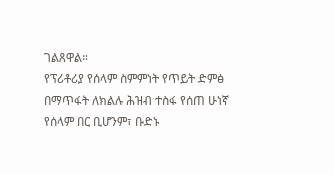ገልጸዋል።
የፕሪቶሪያ የሰላም ስምምነት የጥይት ድምፅ በማጥፋት ለክልሉ ሕዝብ ተስፋ የሰጠ ሁነኛ የሰላም በር ቢሆንም፣ ቡድኑ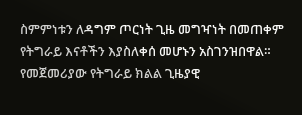ስምምነቱን ለዳግም ጦርነት ጊዜ መግዣነት በመጠቀም የትግራይ እናቶችን እያስለቀሰ መሆኑን አስገንዝበዋል።
የመጀመሪያው የትግራይ ክልል ጊዜያዊ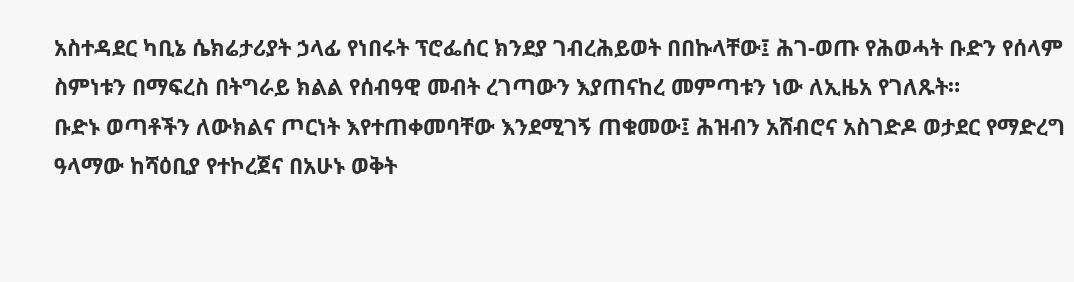አስተዳደር ካቢኔ ሴክሬታሪያት ኃላፊ የነበሩት ፕሮፌሰር ክንደያ ገብረሕይወት በበኩላቸው፤ ሕገ-ወጡ የሕወሓት ቡድን የሰላም ስምነቱን በማፍረስ በትግራይ ክልል የሰብዓዊ መብት ረገጣውን እያጠናከረ መምጣቱን ነው ለኢዜአ የገለጹት።
ቡድኑ ወጣቶችን ለውክልና ጦርነት እየተጠቀመባቸው እንደሚገኝ ጠቁመው፤ ሕዝብን አሸብሮና አስገድዶ ወታደር የማድረግ ዓላማው ከሻዕቢያ የተኮረጀና በአሁኑ ወቅት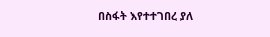በስፋት እየተተገበረ ያለ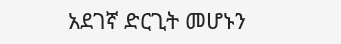አደገኛ ድርጊት መሆኑን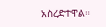አስረድተዋል።